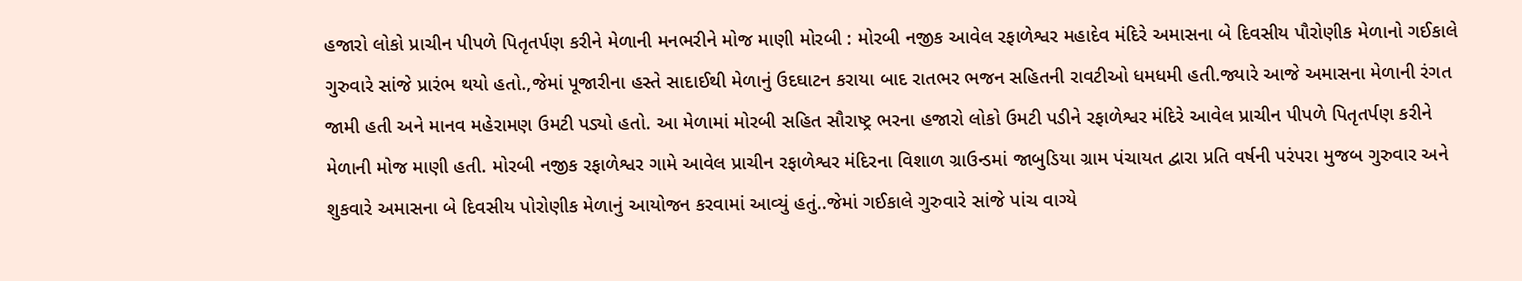હજારો લોકો પ્રાચીન પીપળે પિતૃતર્પણ કરીને મેળાની મનભરીને મોજ માણી મોરબી : મોરબી નજીક આવેલ રફાળેશ્વર મહાદેવ મંદિરે અમાસના બે દિવસીય પૌરોણીક મેળાનો ગઈકાલે ગુરુવારે સાંજે પ્રારંભ થયો હતો.,જેમાં પૂજારીના હસ્તે સાદાઈથી મેળાનું ઉદઘાટન કરાયા બાદ રાતભર ભજન સહિતની રાવટીઓ ધમધમી હતી.જ્યારે આજે અમાસના મેળાની રંગત જામી હતી અને માનવ મહેરામણ ઉમટી પડ્યો હતો. આ મેળામાં મોરબી સહિત સૌરાષ્ટ્ર ભરના હજારો લોકો ઉમટી પડીને રફાળેશ્વર મંદિરે આવેલ પ્રાચીન પીપળે પિતૃતર્પણ કરીને મેળાની મોજ માણી હતી. મોરબી નજીક રફાળેશ્વર ગામે આવેલ પ્રાચીન રફાળેશ્વર મંદિરના વિશાળ ગ્રાઉન્ડમાં જાબુડિયા ગ્રામ પંચાયત દ્વારા પ્રતિ વર્ષની પરંપરા મુજબ ગુરુવાર અને શુકવારે અમાસના બે દિવસીય પોરોણીક મેળાનું આયોજન કરવામાં આવ્યું હતું..જેમાં ગઈકાલે ગુરુવારે સાંજે પાંચ વાગ્યે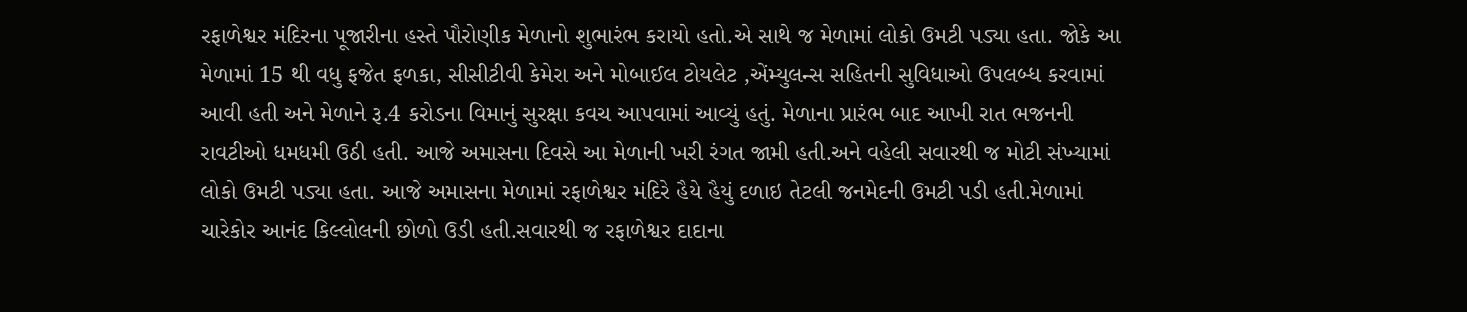રફાળેશ્વર મંદિરના પૂજારીના હસ્તે પૌરોણીક મેળાનો શુભારંભ કરાયો હતો.એ સાથે જ મેળામાં લોકો ઉમટી પડ્યા હતા. જોકે આ મેળામાં 15 થી વધુ ફજેત ફળકા, સીસીટીવી કેમેરા અને મોબાઈલ ટોયલેટ ,એંમ્યુલન્સ સહિતની સુવિધાઓ ઉપલબ્ધ કરવામાં આવી હતી અને મેળાને રૂ.4 કરોડના વિમાનું સુરક્ષા કવચ આપવામાં આવ્યું હતું. મેળાના પ્રારંભ બાદ આખી રાત ભજનની રાવટીઓ ધમધમી ઉઠી હતી. આજે અમાસના દિવસે આ મેળાની ખરી રંગત જામી હતી.અને વહેલી સવારથી જ મોટી સંખ્યામાં લોકો ઉમટી પડ્યા હતા. આજે અમાસના મેળામાં રફાળેશ્વર મંદિરે હૈયે હૈયું દળાઇ તેટલી જનમેદની ઉમટી પડી હતી.મેળામાં ચારેકોર આનંદ કિલ્લોલની છોળો ઉડી હતી.સવારથી જ રફાળેશ્વર દાદાના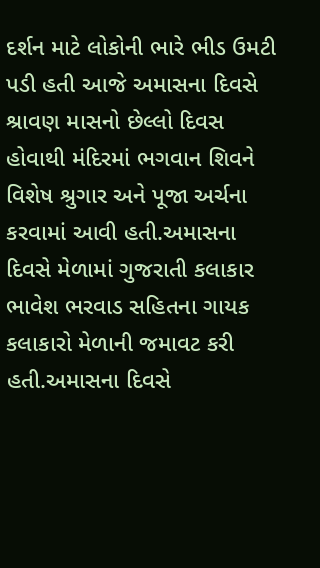દર્શન માટે લોકોની ભારે ભીડ ઉમટી પડી હતી આજે અમાસના દિવસે શ્રાવણ માસનો છેલ્લો દિવસ હોવાથી મંદિરમાં ભગવાન શિવને વિશેષ શ્રુગાર અને પૂજા અર્ચના કરવામાં આવી હતી.અમાસના દિવસે મેળામાં ગુજરાતી કલાકાર ભાવેશ ભરવાડ સહિતના ગાયક કલાકારો મેળાની જમાવટ કરી હતી.અમાસના દિવસે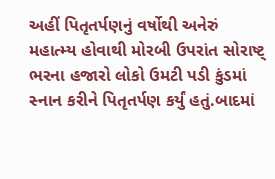અહીં પિતૃતર્પણનું વર્ષોથી અનેરું મહાત્મ્ય હોવાથી મોરબી ઉપરાંત સોરાષ્ટ્ ભરના હજારો લોકો ઉમટી પડી કુંડમાં સ્નાન કરીને પિતૃતર્પણ કર્યું હતું.બાદમાં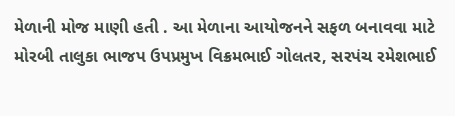મેળાની મોજ માણી હતી . આ મેળાના આયોજનને સફળ બનાવવા માટે મોરબી તાલુકા ભાજપ ઉપપ્રમુખ વિક્રમભાઈ ગોલતર, સરપંચ રમેશભાઈ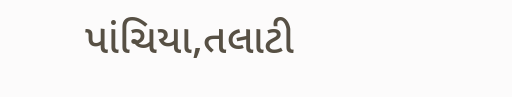પાંચિયા,તલાટી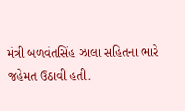મંત્રી બળવંતસિંહ ઝાલા સહિતના ભારે જહેમત ઉઠાવી હતી.